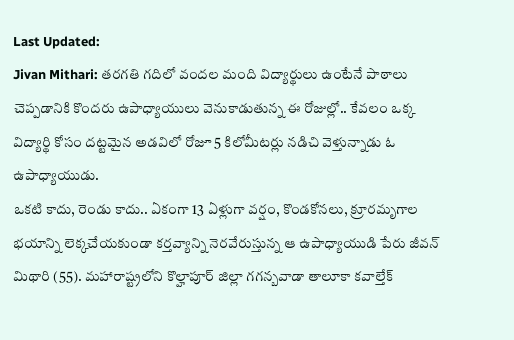Last Updated:
Jivan Mithari: తరగతి గదిలో వందల మంది విద్యార్థులు ఉంటేనే పాఠాలు చెప్పడానికి కొందరు ఉపాధ్యాయులు వెనుకాడుతున్న ఈ రోజుల్లో.. కేవలం ఒక్క విద్యార్థి కోసం దట్టమైన అడవిలో రోజూ 5 కిలోమీటర్లు నడిచి వెళ్తున్నాడు ఓ ఉపాధ్యాయుడు.
ఒకటి కాదు, రెండు కాదు.. ఏకంగా 13 ఏళ్లుగా వర్షం, కొండకోనలు, క్రూరమృగాల భయాన్ని లెక్కచేయకుండా కర్తవ్యాన్ని నెరవేరుస్తున్న ఆ ఉపాధ్యాయుడి పేరు జీవన్ మిథారి (55). మహారాష్ట్రలోని కొల్హాపూర్ జిల్లా గగన్బవాడా తాలూకా కవాల్తేక్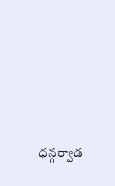ధన్గర్వాడ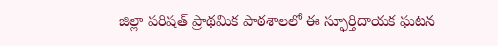జిల్లా పరిషత్ ప్రాథమిక పాఠశాలలో ఈ స్ఫూర్తిదాయక ఘటన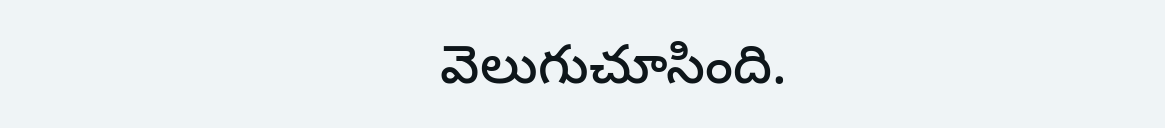వెలుగుచూసింది.